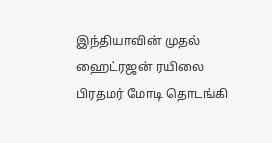இந்தியாவின் முதல் ஹைட்ரஜன் ரயிலை பிரதமர் மோடி தொடங்கி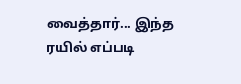வைத்தார்... இந்த ரயில் எப்படி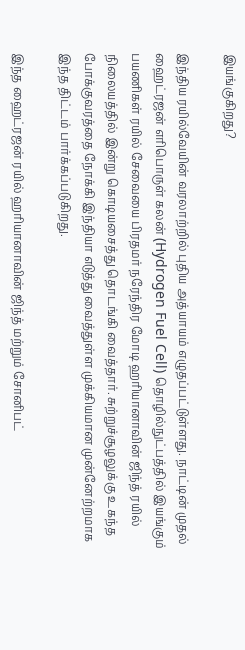இயங்குகிறது?

இந்திய ரயில்வேயின் வரலாற்றில் புதிய அத்யாயம் எழுதப்பட்டுள்ளது. நாட்டின் முதல் ஹைட்ரஜன் எரிபொருள் கலன் (Hydrogen Fuel Cell) தொழில்நுட்பத்தில் இயங்கும் பயணிகள் ரயில் சேவையை பிரதமர் நரேந்திர மோடி ஹரியானாவின் ஜிந்த் ரயில் நிலையத்தில் இன்று கொடியசைத்து தொடங்கி வைத்தார். சுற்றுச்சூழலுக்கு உகந்த போக்குவரத்தை நோக்கி இந்தியா எடுத்து வைத்துள்ள முக்கியமான முன்னேற்றமாக இந்த திட்டம் பார்க்கப்படுகிறது.

இந்த ஹைட்ரஜன் ரயில் ஹரியானாவின் ஜிந்த் மற்றும் சோனிபட்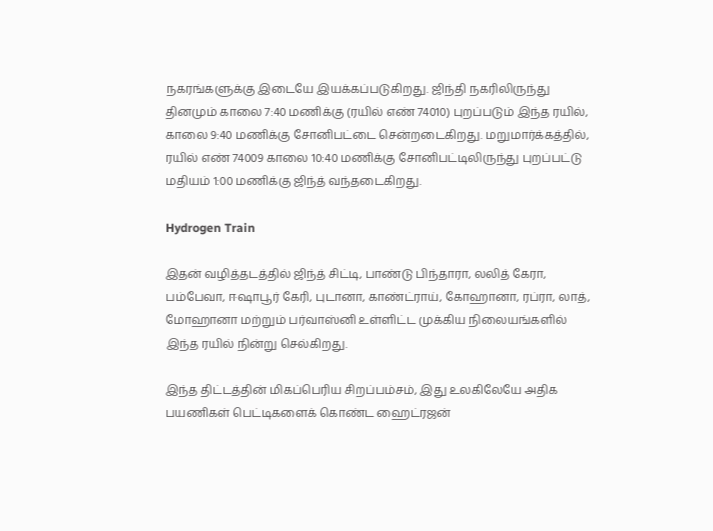நகரங்களுக்கு இடையே இயக்கப்படுகிறது. ஜிந்தி நகரிலிருந்து தினமும் காலை 7:40 மணிக்கு (ரயில் எண் 74010) புறப்படும் இந்த ரயில், காலை 9:40 மணிக்கு சோனிபட்டை சென்றடைகிறது. மறுமார்க்கத்தில், ரயில் எண் 74009 காலை 10:40 மணிக்கு சோனிபட்டிலிருந்து புறப்பட்டு மதியம் 1:00 மணிக்கு ஜிந்த் வந்தடைகிறது.

Hydrogen Train

இதன் வழித்தடத்தில் ஜிந்த் சிட்டி, பாண்டு பிந்தாரா, லலித் கேரா, பம்பேவா, ஈஷாபூர் கேரி, புடானா, காண்ட்ராய், கோஹானா, ரப்ரா, லாத், மோஹானா மற்றும் பர்வாஸ்னி உள்ளிட்ட முக்கிய நிலையங்களில் இந்த ரயில் நின்று செல்கிறது.

இந்த திட்டத்தின் மிகப்பெரிய சிறப்பம்சம், இது உலகிலேயே அதிக பயணிகள் பெட்டிகளைக் கொண்ட ஹைட்ரஜன்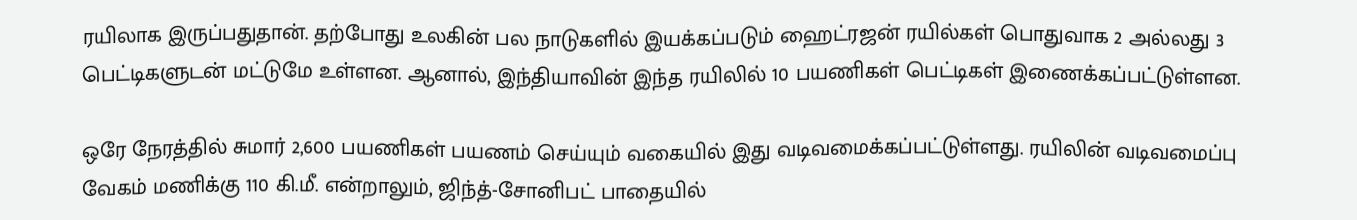ரயிலாக இருப்பதுதான். தற்போது உலகின் பல நாடுகளில் இயக்கப்படும் ஹைட்ரஜன் ரயில்கள் பொதுவாக 2 அல்லது 3 பெட்டிகளுடன் மட்டுமே உள்ளன. ஆனால், இந்தியாவின் இந்த ரயிலில் 10 பயணிகள் பெட்டிகள் இணைக்கப்பட்டுள்ளன.

ஒரே நேரத்தில் சுமார் 2,600 பயணிகள் பயணம் செய்யும் வகையில் இது வடிவமைக்கப்பட்டுள்ளது. ரயிலின் வடிவமைப்பு வேகம் மணிக்கு 110 கி.மீ. என்றாலும், ஜிந்த்-சோனிபட் பாதையில்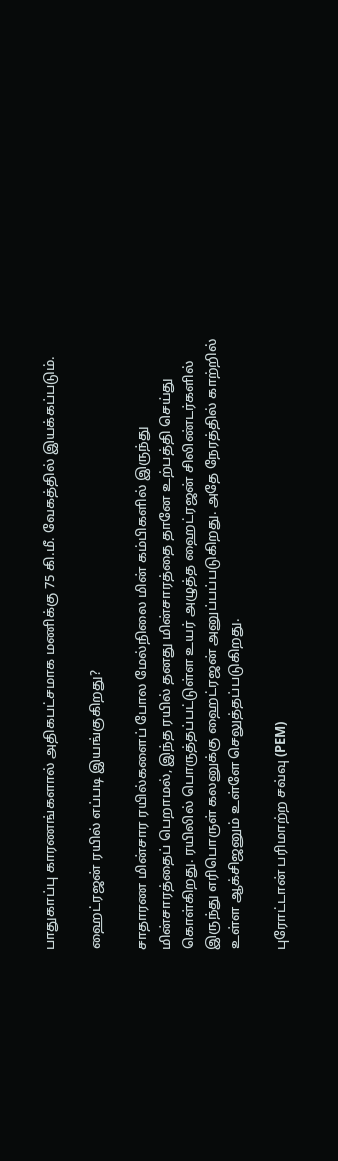பாதுகாப்பு காரணங்களால் அதிகபட்சமாக மணிக்கு 75 கி.மீ. வேகத்தில் இயக்கப்படும்.

ஹைட்ரஜன் ரயில் எப்படி இயங்குகிறது?

சாதாரண மின்சார ரயில்களைப் போல மேல்நிலை மின் கம்பிகளில் இருந்து மின்சாரத்தைப் பெறாமல், இந்த ரயில் தனது மின்சாரத்தை தானே உற்பத்தி செய்து கொள்கிறது. ரயிலில் பொருத்தப்பட்டுள்ள உயர் அழுத்த ஹைட்ரஜன் சிலிண்டர்களில் இருந்து எரிபொருள் கலனுக்கு ஹைட்ரஜன் அனுப்பப்படுகிறது. அதே நேரத்தில் காற்றில் உள்ள ஆக்சிஜனும் உள்ளே செலுத்தப்படுகிறது.

புரோட்டான் பரிமாற்ற சவ்வு (PEM)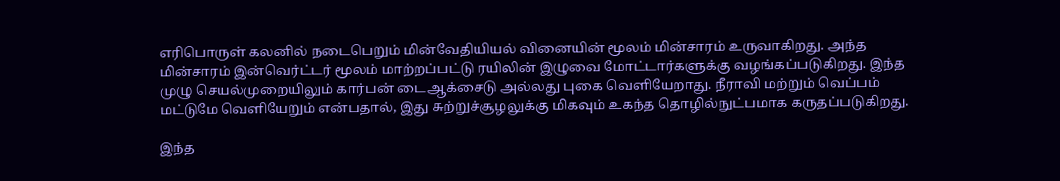எரிபொருள் கலனில் நடைபெறும் மின்வேதியியல் வினையின் மூலம் மின்சாரம் உருவாகிறது. அந்த மின்சாரம் இன்வெர்ட்டர் மூலம் மாற்றப்பட்டு ரயிலின் இழுவை மோட்டார்களுக்கு வழங்கப்படுகிறது. இந்த முழு செயல்முறையிலும் கார்பன் டைஆக்சைடு அல்லது புகை வெளியேறாது. நீராவி மற்றும் வெப்பம் மட்டுமே வெளியேறும் என்பதால், இது சுற்றுச்சூழலுக்கு மிகவும் உகந்த தொழில்நுட்பமாக கருதப்படுகிறது.

இந்த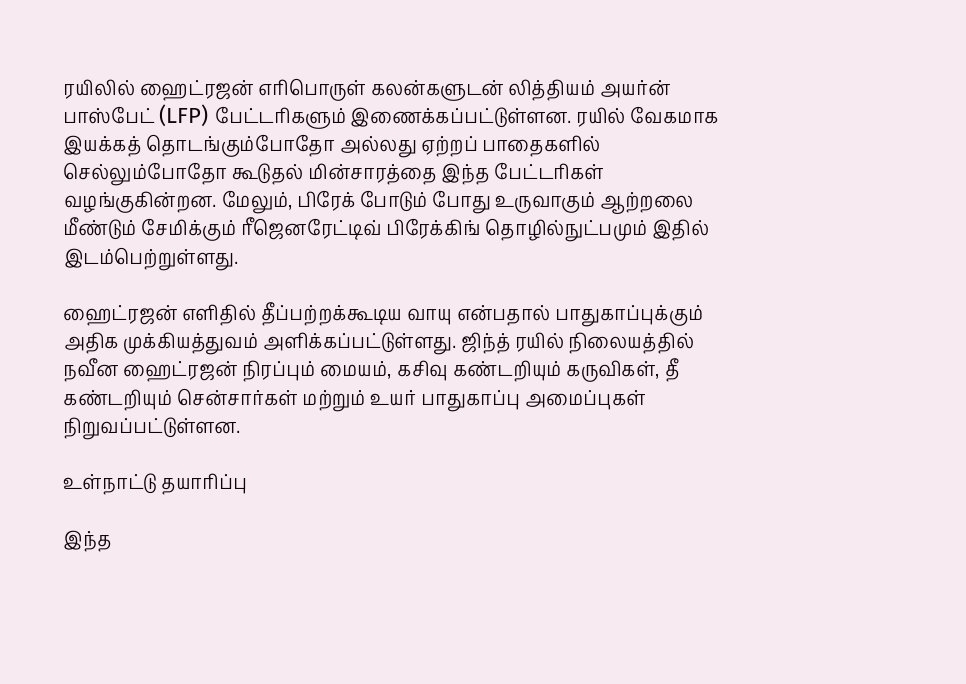ரயிலில் ஹைட்ரஜன் எரிபொருள் கலன்களுடன் லித்தியம் அயர்ன் பாஸ்பேட் (LFP) பேட்டரிகளும் இணைக்கப்பட்டுள்ளன. ரயில் வேகமாக இயக்கத் தொடங்கும்போதோ அல்லது ஏற்றப் பாதைகளில் செல்லும்போதோ கூடுதல் மின்சாரத்தை இந்த பேட்டரிகள் வழங்குகின்றன. மேலும், பிரேக் போடும் போது உருவாகும் ஆற்றலை மீண்டும் சேமிக்கும் ரீஜெனரேட்டிவ் பிரேக்கிங் தொழில்நுட்பமும் இதில் இடம்பெற்றுள்ளது.

ஹைட்ரஜன் எளிதில் தீப்பற்றக்கூடிய வாயு என்பதால் பாதுகாப்புக்கும் அதிக முக்கியத்துவம் அளிக்கப்பட்டுள்ளது. ஜிந்த் ரயில் நிலையத்தில் நவீன ஹைட்ரஜன் நிரப்பும் மையம், கசிவு கண்டறியும் கருவிகள், தீ கண்டறியும் சென்சார்கள் மற்றும் உயர் பாதுகாப்பு அமைப்புகள் நிறுவப்பட்டுள்ளன.

உள்நாட்டு தயாரிப்பு

இந்த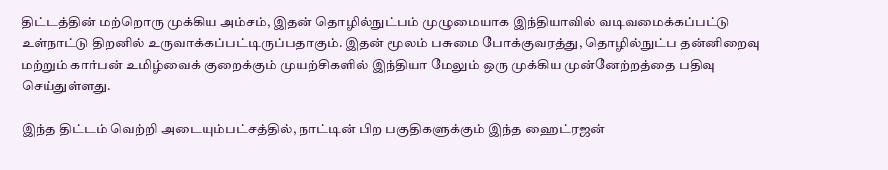திட்டத்தின் மற்றொரு முக்கிய அம்சம், இதன் தொழில்நுட்பம் முழுமையாக இந்தியாவில் வடிவமைக்கப்பட்டு உள்நாட்டு திறனில் உருவாக்கப்பட்டிருப்பதாகும். இதன் மூலம் பசுமை போக்குவரத்து, தொழில்நுட்ப தன்னிறைவு மற்றும் கார்பன் உமிழ்வைக் குறைக்கும் முயற்சிகளில் இந்தியா மேலும் ஒரு முக்கிய முன்னேற்றத்தை பதிவு செய்துள்ளது.

இந்த திட்டம் வெற்றி அடையும்பட்சத்தில், நாட்டின் பிற பகுதிகளுக்கும் இந்த ஹைட்ரஜன்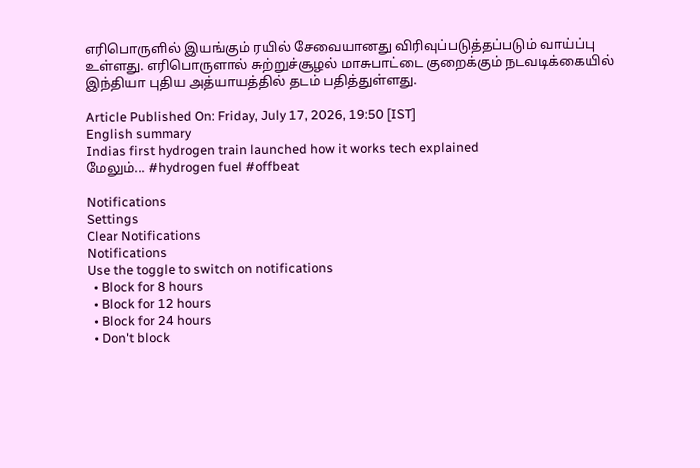எரிபொருளில் இயங்கும் ரயில் சேவையானது விரிவுப்படுத்தப்படும் வாய்ப்பு உள்ளது. எரிபொருளால் சுற்றுச்சூழல் மாசுபாட்டை குறைக்கும் நடவடிக்கையில் இந்தியா புதிய அத்யாயத்தில் தடம் பதித்துள்ளது.

Article Published On: Friday, July 17, 2026, 19:50 [IST]
English summary
Indias first hydrogen train launched how it works tech explained
மேலும்... #hydrogen fuel #offbeat

Notifications
Settings
Clear Notifications
Notifications
Use the toggle to switch on notifications
  • Block for 8 hours
  • Block for 12 hours
  • Block for 24 hours
  • Don't block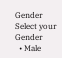Gender
Select your Gender
  • Male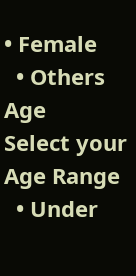• Female
  • Others
Age
Select your Age Range
  • Under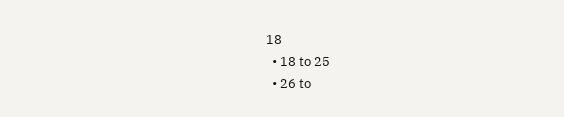18
  • 18 to 25
  • 26 to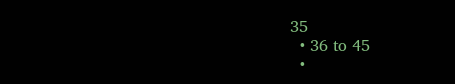35
  • 36 to 45
  •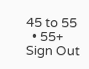45 to 55
  • 55+
Sign Out